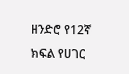ዘንድሮ የ12ኛ ክፍል የሀገር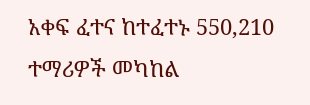አቀፍ ፈተና ከተፈተኑ 550,210 ተማሪዎች መካከል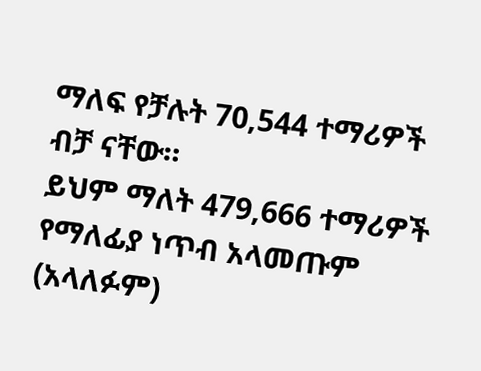ማለፍ የቻሉት 70,544 ተማሪዎች ብቻ ናቸው።
ይህም ማለት 479,666 ተማሪዎች የማለፊያ ነጥብ አላመጡም (አላለፉም)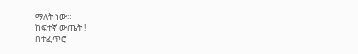ማለት ነው።
ከፍተኛ ውጤት !
በተፈጥሮ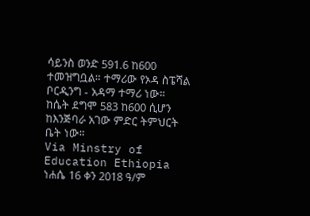ሳይንስ ወንድ 591.6 ከ600 ተመዝግቧል። ተማሪው የኦዳ ስፔሻል ቦርዲንግ - አዳማ ተማሪ ነው።
ከሴት ደግሞ 583 ከ600 ሲሆን ከእንጅባራ አገው ምድር ትምህርት ቤት ነው።
Via Minstry of Education Ethiopia
ነሐሴ 16 ቀን 2018 ዓ/ም